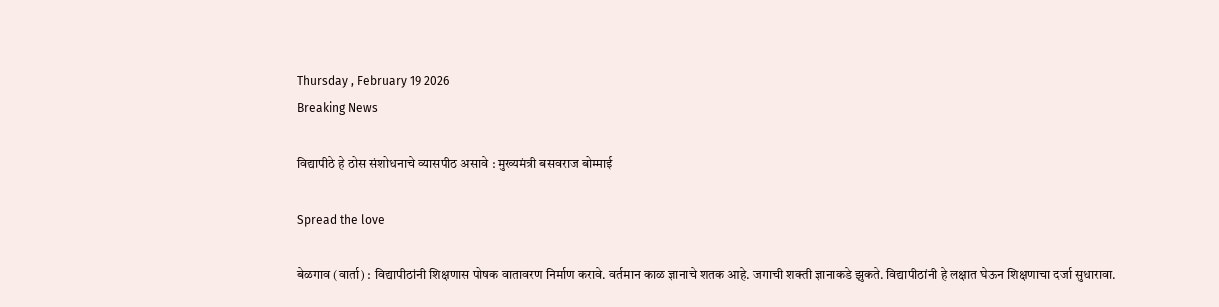Thursday , February 19 2026
Breaking News

विद्यापीठे हे ठोस संशोधनाचे व्यासपीठ असावे : मुख्यमंत्री बसवराज बोम्माई

Spread the love

बेळगाव (वार्ता) : विद्यापीठांनी शिक्षणास पोषक वातावरण निर्माण करावे. वर्तमान काळ ज्ञानाचे शतक आहे. जगाची शक्ती ज्ञानाकडे झुकते. विद्यापीठांनी हे लक्षात घेऊन शिक्षणाचा दर्जा सुधारावा.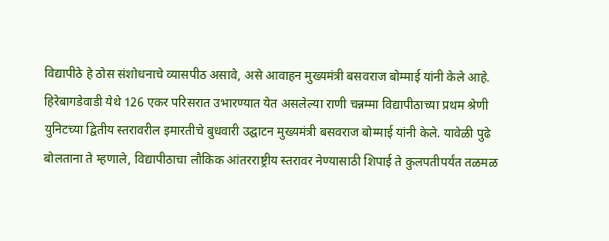विद्यापीठे हे ठोस संशोधनाचे व्यासपीठ असावे, असे आवाहन मुख्यमंत्री बसवराज बोम्माई यांनी केले आहे.
हिरेबागडेवाडी येथे 126 एकर परिसरात उभारण्यात येत असलेल्या राणी चन्नम्मा विद्यापीठाच्या प्रथम श्रेणी युनिटच्या द्वितीय स्तरावरील इमारतीचे बुधवारी उद्घाटन मुख्यमंत्री बसवराज बोम्माई यांनी केले. यावेळी पुढे बोलताना ते म्हणाले, विद्यापीठाचा लौकिक आंतरराष्ट्रीय स्तरावर नेण्यासाठी शिपाई ते कुलपतीपर्यंत तळमळ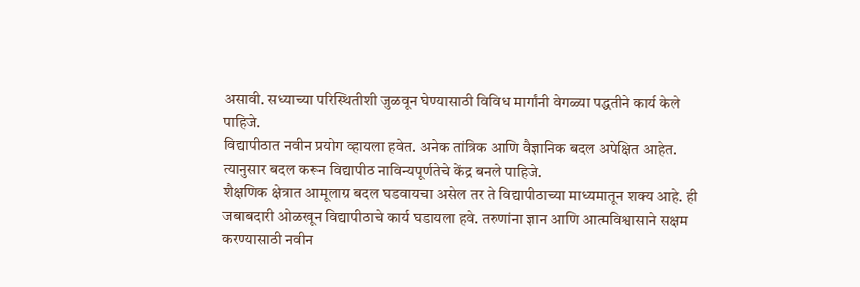असावी. सध्याच्या परिस्थितीशी जुळवून घेण्यासाठी विविध मार्गांनी वेगळ्या पद्धतीने कार्य केले पाहिजे.
विद्यापीठात नवीन प्रयोग व्हायला हवेत. अनेक तांत्रिक आणि वैज्ञानिक बदल अपेक्षित आहेत. त्यानुसार बदल करून विद्यापीठ नाविन्यपूर्णतेचे केंद्र बनले पाहिजे.
शैक्षणिक क्षेत्रात आमूलाग्र बदल घडवायचा असेल तर ते विद्यापीठाच्या माध्यमातून शक्य आहे. ही जबाबदारी ओळखून विद्यापीठाचे कार्य घडायला हवे. तरुणांना ज्ञान आणि आत्मविश्वासाने सक्षम करण्यासाठी नवीन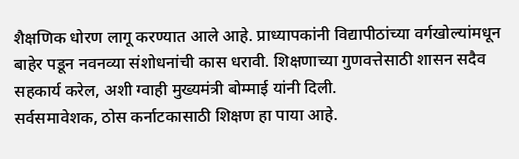शैक्षणिक धोरण लागू करण्यात आले आहे. प्राध्यापकांनी विद्यापीठांच्या वर्गखोल्यांमधून बाहेर पडून नवनव्या संशोधनांची कास धरावी. शिक्षणाच्या गुणवत्तेसाठी शासन सदैव सहकार्य करेल, अशी ग्वाही मुख्यमंत्री बोम्माई यांनी दिली.
सर्वसमावेशक, ठोस कर्नाटकासाठी शिक्षण हा पाया आहे.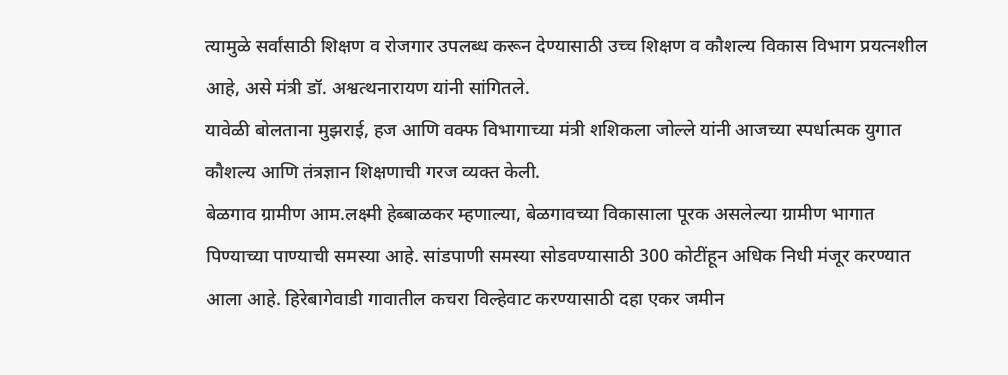त्यामुळे सर्वांसाठी शिक्षण व रोजगार उपलब्ध करून देण्यासाठी उच्च शिक्षण व कौशल्य विकास विभाग प्रयत्नशील आहे, असे मंत्री डॉ. अश्वत्थनारायण यांनी सांगितले.
यावेळी बोलताना मुझराई, हज आणि वक्फ विभागाच्या मंत्री शशिकला जोल्ले यांनी आजच्या स्पर्धात्मक युगात कौशल्य आणि तंत्रज्ञान शिक्षणाची गरज व्यक्त केली.
बेळगाव ग्रामीण आम.लक्ष्मी हेब्बाळकर म्हणाल्या, बेळगावच्या विकासाला पूरक असलेल्या ग्रामीण भागात पिण्याच्या पाण्याची समस्या आहे. सांडपाणी समस्या सोडवण्यासाठी 300 कोटींहून अधिक निधी मंजूर करण्यात आला आहे. हिरेबागेवाडी गावातील कचरा विल्हेवाट करण्यासाठी दहा एकर जमीन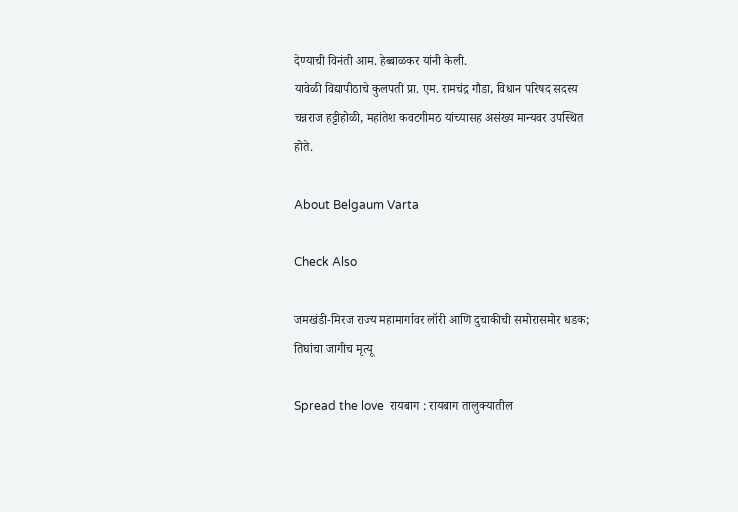देण्याची विनंती आम. हेब्बाळकर यांनी केली.
यावेळी विद्यापीठाचे कुलपती प्रा. एम. रामचंद्र गौडा, विधान परिषद सदस्य चन्नराज हट्टीहोळी, महांतेश कवटगीमठ यांच्यासह असंख्य मान्यवर उपस्थित होते.

About Belgaum Varta

Check Also

जमखंडी-मिरज राज्य महामार्गावर लॉरी आणि दुचाकीची समोरासमोर धडक; तिघांचा जागीच मृत्यू

Spread the love  रायबाग : रायबाग तालुक्यातील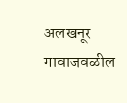अलखनूर गावाजवळील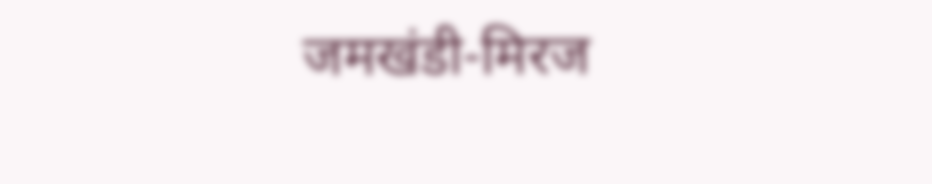जमखंडी-मिरज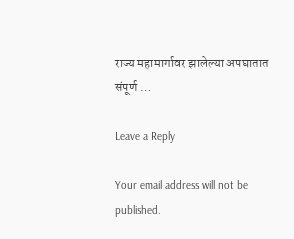राज्य महामार्गावर झालेल्या अपघातात संपूर्ण …

Leave a Reply

Your email address will not be published.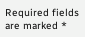Required fields are marked *